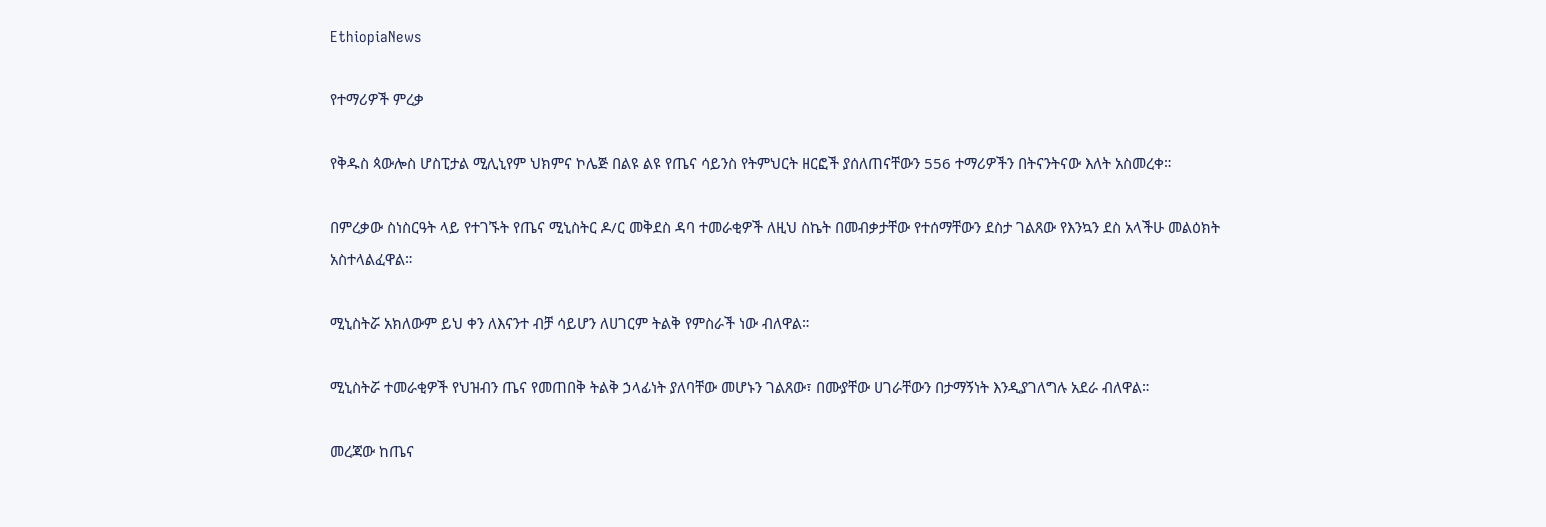EthiopiaNews

የተማሪዎች ምረቃ

የቅዱስ ጳውሎስ ሆስፒታል ሚሊኒየም ህክምና ኮሌጅ በልዩ ልዩ የጤና ሳይንስ የትምህርት ዘርፎች ያሰለጠናቸውን 556 ተማሪዎችን በትናንትናው እለት አስመረቀ።

በምረቃው ስነስርዓት ላይ የተገኙት የጤና ሚኒስትር ዶ/ር መቅደስ ዳባ ተመራቂዎች ለዚህ ስኬት በመብቃታቸው የተሰማቸውን ደስታ ገልጸው የእንኳን ደስ አላችሁ መልዕክት አስተላልፈዋል።

ሚኒስትሯ አክለውም ይህ ቀን ለእናንተ ብቻ ሳይሆን ለሀገርም ትልቅ የምስራች ነው ብለዋል።

ሚኒስትሯ ተመራቂዎች የህዝብን ጤና የመጠበቅ ትልቅ ኃላፊነት ያለባቸው መሆኑን ገልጸው፣ በሙያቸው ሀገራቸውን በታማኝነት እንዲያገለግሉ አደራ ብለዋል።

መረጃው ከጤና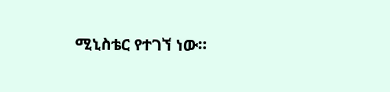ሚኒስቴር የተገኘ ነው።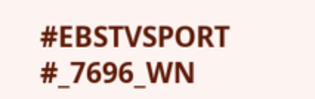#EBSTVSPORT
#_7696_WN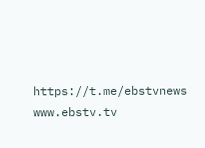https://t.me/ebstvnews
www.ebstv.tv